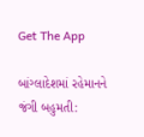Get The App

બાંગ્લાદેશમાં રહેમાનને જંગી બહુમતી: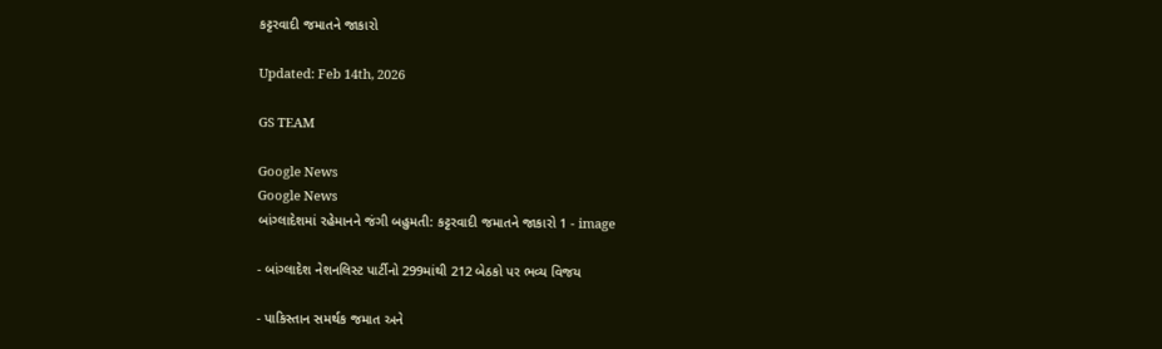કટ્ટરવાદી જમાતને જાકારો

Updated: Feb 14th, 2026

GS TEAM

Google News
Google News
બાંગ્લાદેશમાં રહેમાનને જંગી બહુમતી: કટ્ટરવાદી જમાતને જાકારો 1 - image

- બાંગ્લાદેશ નેશનલિસ્ટ પાર્ટીનો 299માંથી 212 બેઠકો પર ભવ્ય વિજય

- પાકિસ્તાન સમર્થક જમાત અને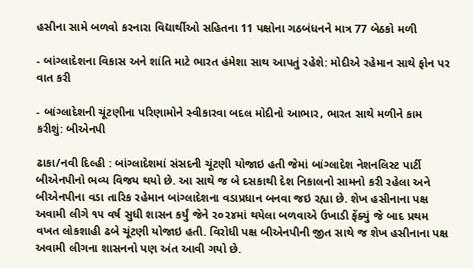હસીના સામે બળવો કરનારા વિદ્યાર્થીઓ સહિતના 11 પક્ષોના ગઠબંધનને માત્ર 77 બેઠકો મળી

- બાંગ્લાદેશના વિકાસ અને શાંતિ માટે ભારત હંમેશા સાથ આપતું રહેશે: મોદીએ રહેમાન સાથે ફોન પર વાત કરી

- બાંગ્લાદેશની ચૂંટણીના પરિણામોને સ્વીકારવા બદલ મોદીનો આભાર, ભારત સાથે મળીને કામ કરીશું: બીએનપી

ઢાકા/નવી દિલ્હી : બાંગ્લાદેશમાં સંસદની ચૂંટણી યોજાઇ હતી જેમાં બાંગ્લાદેશ નેશનલિસ્ટ પાર્ટી બીએનપીનો ભવ્ય વિજય થયો છે. આ સાથે જ બે દસકાથી દેશ નિકાલનો સામનો કરી રહેલા અને બીએનપીના વડા તારિક રહેમાન બાંગ્લાદેશના વડાપ્રધાન બનવા જઇ રહ્યા છે. શેખ હસીનાના પક્ષ અવામી લીગે ૧૫ વર્ષ સુધી શાસન કર્યું જેને ૨૦૨૪માં થયેલા બળવાએ ઉખાડી ફેંક્યું જે બાદ પ્રથમ વખત લોકશાહી ઢબે ચૂંટણી યોજાઇ હતી. વિરોધી પક્ષ બીએનપીની જીત સાથે જ શેખ હસીનાના પક્ષ અવામી લીગના શાસનનો પણ અંત આવી ગયો છે.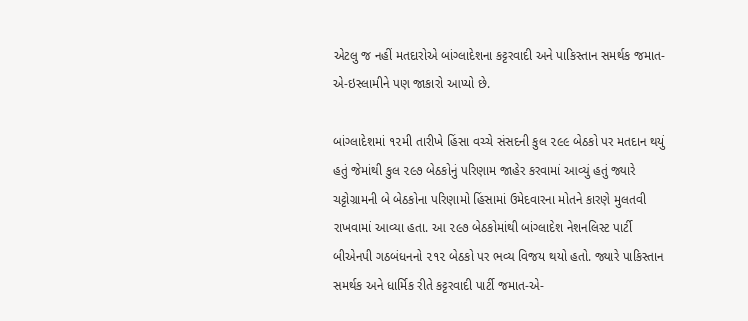એટલુ જ નહીં મતદારોએ બાંગ્લાદેશના કટ્ટરવાદી અને પાકિસ્તાન સમર્થક જમાત-એ-ઇસ્લામીને પણ જાકારો આપ્યો છે.

બાંગ્લાદેશમાં ૧૨મી તારીખે હિંસા વચ્ચે સંસદની કુલ ૨૯૯ બેઠકો પર મતદાન થયું હતું જેમાંથી કુલ ૨૯૭ બેઠકોનું પરિણામ જાહેર કરવામાં આવ્યું હતું જ્યારે ચટ્ટોગ્રામની બે બેઠકોના પરિણામો હિંસામાં ઉમેદવારના મોતને કારણે મુલતવી રાખવામાં આવ્યા હતા. આ ૨૯૭ બેઠકોમાંથી બાંગ્લાદેશ નેશનલિસ્ટ પાર્ટી બીએનપી ગઠબંધનનો ૨૧૨ બેઠકો પર ભવ્ય વિજય થયો હતો. જ્યારે પાકિસ્તાન સમર્થક અને ધાર્મિક રીતે કટ્ટરવાદી પાર્ટી જમાત-એ-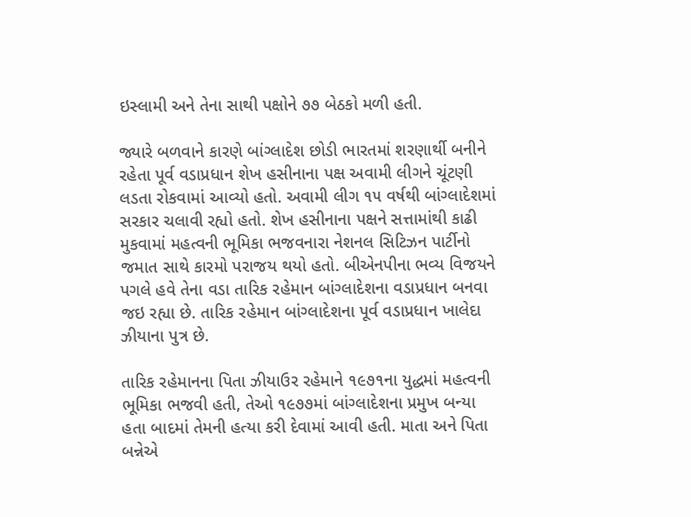ઇસ્લામી અને તેના સાથી પક્ષોને ૭૭ બેઠકો મળી હતી.

જ્યારે બળવાને કારણે બાંગ્લાદેશ છોડી ભારતમાં શરણાર્થી બનીને રહેતા પૂર્વ વડાપ્રધાન શેખ હસીનાના પક્ષ અવામી લીગને ચૂંટણી લડતા રોકવામાં આવ્યો હતો. અવામી લીગ ૧૫ વર્ષથી બાંગ્લાદેશમાં સરકાર ચલાવી રહ્યો હતો. શેખ હસીનાના પક્ષને સત્તામાંથી કાઢી મુકવામાં મહત્વની ભૂમિકા ભજવનારા નેશનલ સિટિઝન પાર્ટીનો જમાત સાથે કારમો પરાજય થયો હતો. બીએનપીના ભવ્ય વિજયને પગલે હવે તેના વડા તારિક રહેમાન બાંગ્લાદેશના વડાપ્રધાન બનવા જઇ રહ્યા છે. તારિક રહેમાન બાંગ્લાદેશના પૂર્વ વડાપ્રધાન ખાલેદા ઝીયાના પુત્ર છે.

તારિક રહેમાનના પિતા ઝીયાઉર રહેમાને ૧૯૭૧ના યુદ્ધમાં મહત્વની ભૂમિકા ભજવી હતી, તેઓ ૧૯૭૭માં બાંગ્લાદેશના પ્રમુખ બન્યા હતા બાદમાં તેમની હત્યા કરી દેવામાં આવી હતી. માતા અને પિતા બન્નેએ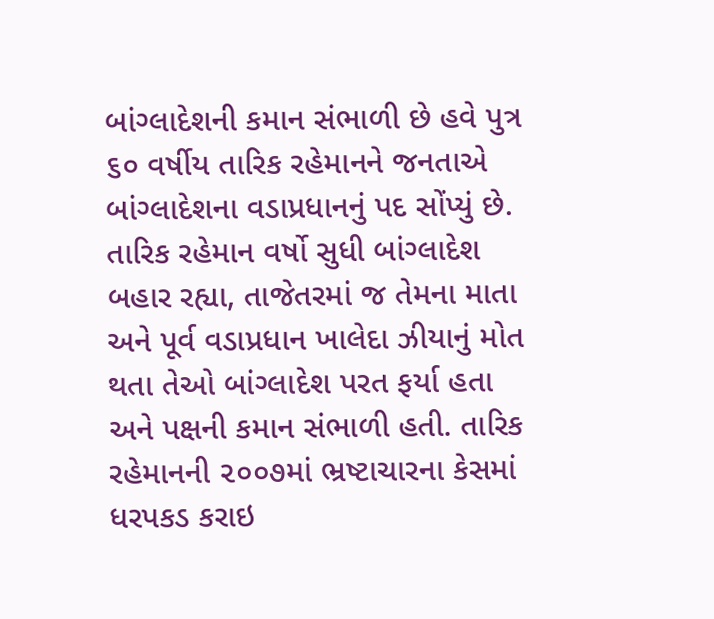બાંગ્લાદેશની કમાન સંભાળી છે હવે પુત્ર ૬૦ વર્ષીય તારિક રહેમાનને જનતાએ બાંગ્લાદેશના વડાપ્રધાનનું પદ સોંપ્યું છે. તારિક રહેમાન વર્ષો સુધી બાંગ્લાદેશ બહાર રહ્યા, તાજેતરમાં જ તેમના માતા અને પૂર્વ વડાપ્રધાન ખાલેદા ઝીયાનું મોત થતા તેઓ બાંગ્લાદેશ પરત ફર્યા હતા અને પક્ષની કમાન સંભાળી હતી. તારિક રહેમાનની ૨૦૦૭માં ભ્રષ્ટાચારના કેસમાં ધરપકડ કરાઇ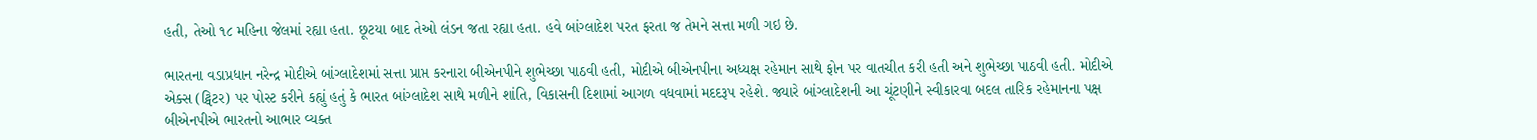હતી, તેઓ ૧૮ મહિના જેલમાં રહ્યા હતા. છૂટયા બાદ તેઓ લંડન જતા રહ્યા હતા. હવે બાંગ્લાદેશ પરત ફરતા જ તેમને સત્તા મળી ગઇ છે.

ભારતના વડાપ્રધાન નરેન્દ્ર મોદીએ બાંગ્લાદેશમાં સત્તા પ્રાપ્ત કરનારા બીએનપીને શુભેચ્છા પાઠવી હતી, મોદીએ બીએનપીના અધ્યક્ષ રહેમાન સાથે ફોન પર વાતચીત કરી હતી અને શુભેચ્છા પાઠવી હતી. મોદીએ એક્સ (ટ્વિટર) પર પોસ્ટ કરીને કહ્યું હતું કે ભારત બાંગ્લાદેશ સાથે મળીને શાંતિ, વિકાસની દિશામાં આગળ વધવામાં મદદરૂપ રહેશે. જ્યારે બાંગ્લાદેશની આ ચૂંટણીને સ્વીકારવા બદલ તારિક રહેમાનના પક્ષ બીએનપીએ ભારતનો આભાર વ્યક્ત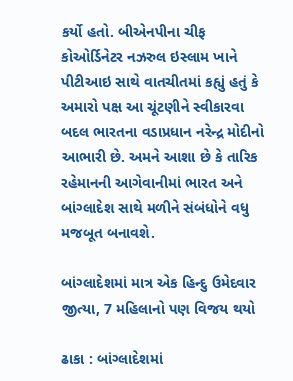કર્યો હતો. બીએનપીના ચીફ કોઓર્ડિનેટર નઝરુલ ઇસ્લામ ખાને પીટીઆઇ સાથે વાતચીતમાં કહ્યું હતું કે અમારો પક્ષ આ ચૂંટણીને સ્વીકારવા બદલ ભારતના વડાપ્રધાન નરેન્દ્ર મોદીનો આભારી છે. અમને આશા છે કે તારિક રહેમાનની આગેવાનીમાં ભારત અને બાંગ્લાદેશ સાથે મળીને સંબંધોને વધુ મજબૂત બનાવશે.

બાંગ્લાદેશમાં માત્ર એક હિન્દુ ઉમેદવાર જીત્યા, 7 મહિલાનો પણ વિજય થયો

ઢાકા : બાંગ્લાદેશમાં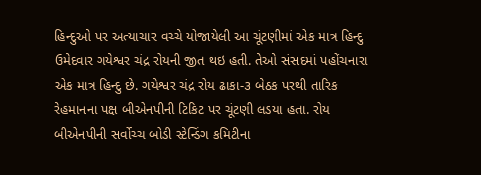હિન્દુઓ પર અત્યાચાર વચ્ચે યોજાયેલી આ ચૂંટણીમાં એક માત્ર હિન્દુ ઉમેદવાર ગયેશ્વર ચંદ્ર રોયની જીત થઇ હતી. તેઓ સંસદમાં પહોંચનારા એક માત્ર હિન્દુ છે. ગયેશ્વર ચંદ્ર રોય ઢાકા-૩ બેઠક પરથી તારિક રેહમાનના પક્ષ બીએનપીની ટિકિટ પર ચૂંટણી લડયા હતા. રોય બીએનપીની સર્વોચ્ચ બોડી સ્ટેન્ડિંગ કમિટીના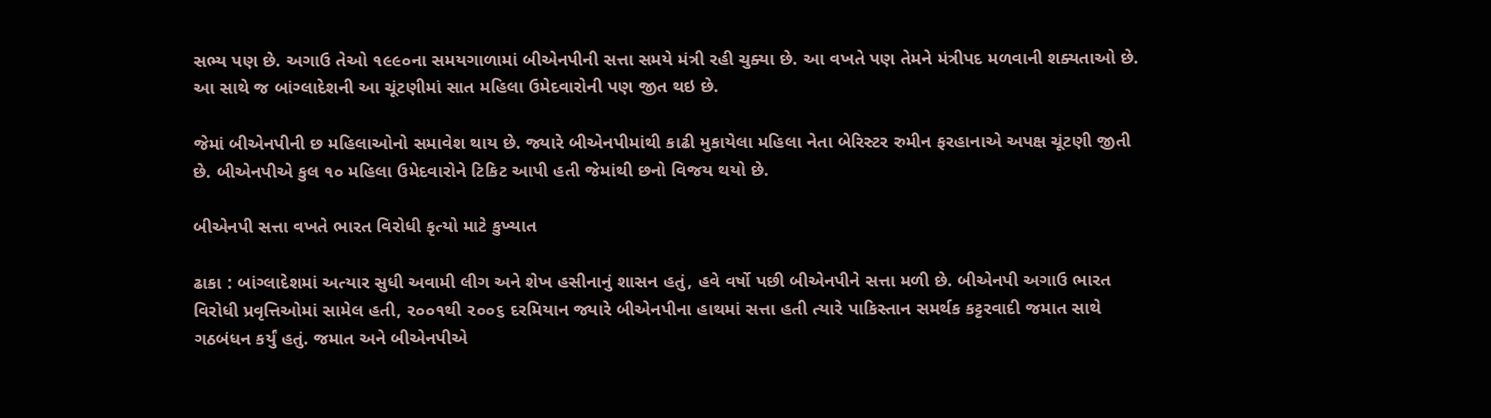સભ્ય પણ છે. અગાઉ તેઓ ૧૯૯૦ના સમયગાળામાં બીએનપીની સત્તા સમયે મંત્રી રહી ચુક્યા છે. આ વખતે પણ તેમને મંત્રીપદ મળવાની શક્યતાઓ છે.  આ સાથે જ બાંગ્લાદેશની આ ચૂંટણીમાં સાત મહિલા ઉમેદવારોની પણ જીત થઇ છે.

જેમાં બીએનપીની છ મહિલાઓનો સમાવેશ થાય છે. જ્યારે બીએનપીમાંથી કાઢી મુકાયેલા મહિલા નેતા બેરિસ્ટર રુમીન ફરહાનાએ અપક્ષ ચૂંટણી જીતી છે. બીએનપીએ કુલ ૧૦ મહિલા ઉમેદવારોને ટિકિટ આપી હતી જેમાંથી છનો વિજય થયો છે.

બીએનપી સત્તા વખતે ભારત વિરોધી કૃત્યો માટે કુખ્યાત

ઢાકા : બાંગ્લાદેશમાં અત્યાર સુધી અવામી લીગ અને શેખ હસીનાનું શાસન હતું, હવે વર્ષો પછી બીએનપીને સત્તા મળી છે. બીએનપી અગાઉ ભારત વિરોધી પ્રવૃત્તિઓમાં સામેલ હતી, ૨૦૦૧થી ૨૦૦૬ દરમિયાન જ્યારે બીએનપીના હાથમાં સત્તા હતી ત્યારે પાકિસ્તાન સમર્થક કટ્ટરવાદી જમાત સાથે ગઠબંધન કર્યું હતું. જમાત અને બીએનપીએ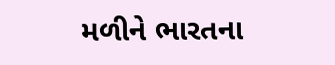મળીને ભારતના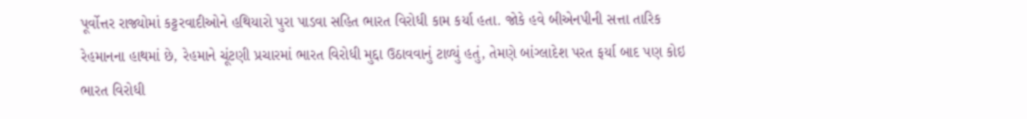પૂર્વોત્તર રાજ્યોમાં કટ્ટરવાદીઓને હથિયારો પુરા પાડવા સહિત ભારત વિરોધી કામ કર્યા હતા. જોકે હવે બીએનપીની સત્તા તારિક રેહમાનના હાથમાં છે, રેહમાને ચૂંટણી પ્રચારમાં ભારત વિરોધી મુદ્દા ઉઠાવવાનું ટાળ્યું હતું, તેમણે બાંગ્લાદેશ પરત ફર્યા બાદ પણ કોઇ ભારત વિરોધી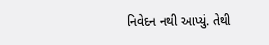નિવેદન નથી આપ્યું. તેથી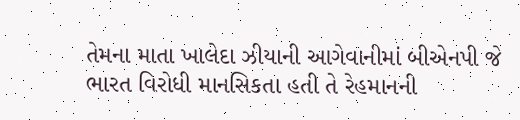તેમના માતા ખાલેદા ઝીયાની આગેવાનીમાં બીએનપી જે ભારત વિરોધી માનસિકતા હતી તે રેહમાનની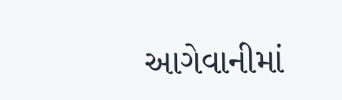આગેવાનીમાં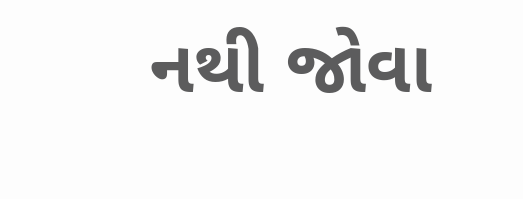નથી જોવા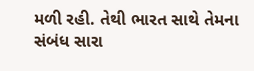મળી રહી. તેથી ભારત સાથે તેમના સંબંધ સારા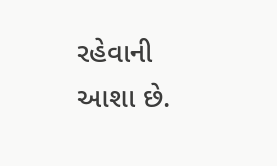રહેવાની આશા છે.